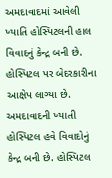અમદાવાદમાં આવેલી ખ્યાતિ હોસ્પિટલની હાલ વિવાદનું કેન્દ્ર બની છે. હોસ્પિટલ પર બેદરકારીના આક્ષેપ લાગ્યા છે. અમદાવાદની ખ્યાતી હોસ્પિટલ હવે વિવાદોનું કેન્દ્ર બની છે. હોસ્પિટલ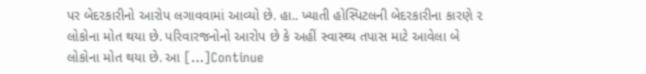પર બેદરકારીનો આરોપ લગાવવામાં આવ્યો છે. હા.. ખ્યાતી હોસ્પિટલની બેદરકારીના કારણે ૨ લોકોના મોત થયા છે. પરિવારજનોનો આરોપ છે કે અહીં સ્વાસ્થ્ય તપાસ માટે આવેલા બે લોકોના મોત થયા છે. આ […]Continue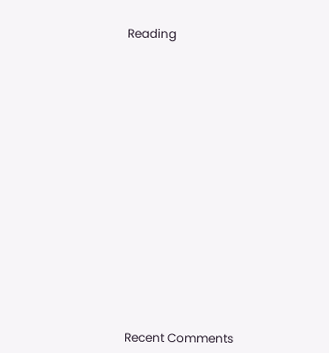Reading


















Recent Comments